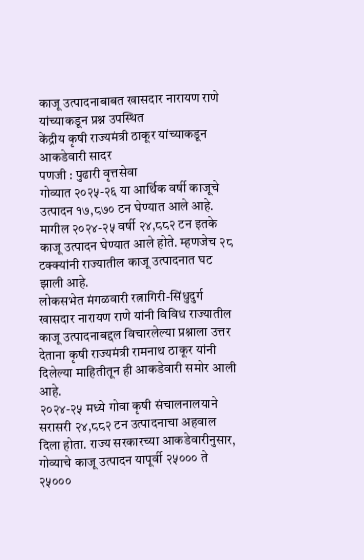काजू उत्पादनाबाबत खासदार नारायण राणे यांच्याकडून प्रश्न उपस्थित
केंद्रीय कृषी राज्यमंत्री ठाकूर यांच्याकडून आकडेवारी सादर
पणजी : पुढारी वृत्तसेवा
गोव्यात २०२५-२६ या आर्थिक वर्षी काजूचे उत्पादन १७,८७० टन घेण्यात आले आहे. मागील २०२४-२५ वर्षी २४,८८२ टन इतके काजू उत्पादन घेण्यात आले होते. म्हणजेच २८ टक्क्यांनी राज्यातील काजू उत्पादनात घट झाली आहे.
लोकसभेत मंगळवारी रत्नागिरी-सिंधुदुर्ग खासदार नारायण राणे यांनी विविध राज्यातील काजू उत्पादनाबद्दल विचारलेल्या प्रश्नाला उत्तर देताना कृषी राज्यमंत्री रामनाथ ठाकूर यांनी दिलेल्या माहितीतून ही आकडेवारी समोर आली आहे.
२०२४-२५ मध्ये गोवा कृषी संचालनालयाने सरासरी २४,८८२ टन उत्पादनाचा अहवाल दिला होता. राज्य सरकारच्या आकडेवारीनुसार, गोव्याचे काजू उत्पादन यापूर्वी २५००० ते २५०००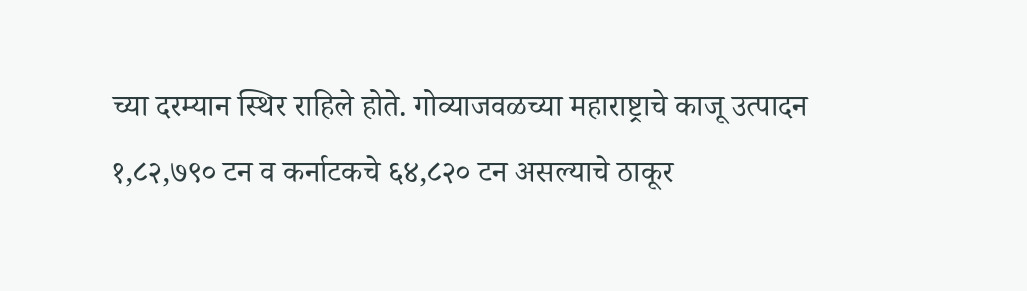च्या दरम्यान स्थिर राहिले होते. गोव्याजवळच्या महाराष्ट्राचे काजू उत्पादन १,८२,७९० टन व कर्नाटकचे ६४,८२० टन असल्याचे ठाकूर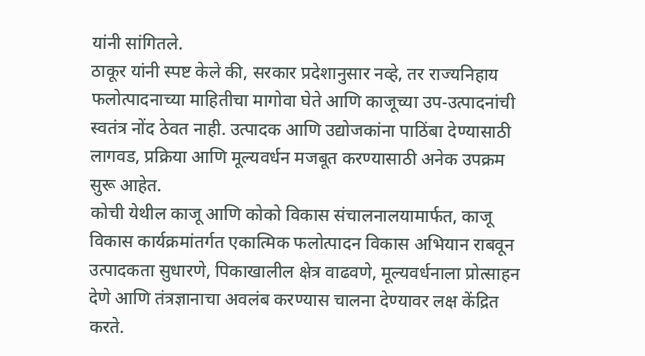यांनी सांगितले.
ठाकूर यांनी स्पष्ट केले की, सरकार प्रदेशानुसार नव्हे, तर राज्यनिहाय फलोत्पादनाच्या माहितीचा मागोवा घेते आणि काजूच्या उप-उत्पादनांची स्वतंत्र नोंद ठेवत नाही. उत्पादक आणि उद्योजकांना पाठिंबा देण्यासाठी लागवड, प्रक्रिया आणि मूल्यवर्धन मजबूत करण्यासाठी अनेक उपक्रम सुरू आहेत.
कोची येथील काजू आणि कोको विकास संचालनालयामार्फत, काजू विकास कार्यक्रमांतर्गत एकात्मिक फलोत्पादन विकास अभियान राबवून उत्पादकता सुधारणे, पिकाखालील क्षेत्र वाढवणे, मूल्यवर्धनाला प्रोत्साहन देणे आणि तंत्रज्ञानाचा अवलंब करण्यास चालना देण्यावर लक्ष केंद्रित करते.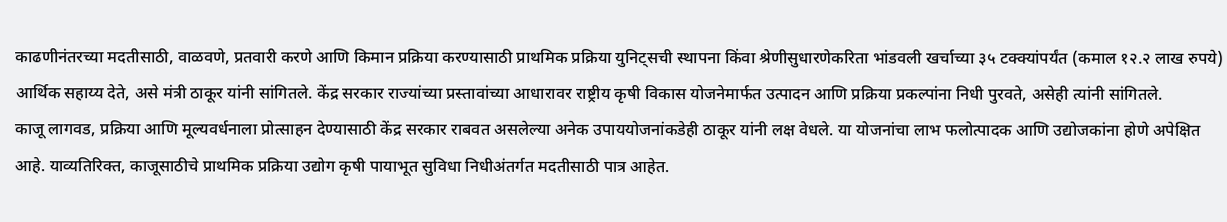काढणीनंतरच्या मदतीसाठी, वाळवणे, प्रतवारी करणे आणि किमान प्रक्रिया करण्यासाठी प्राथमिक प्रक्रिया युनिट्सची स्थापना किंवा श्रेणीसुधारणेकरिता भांडवली खर्चाच्या ३५ टक्क्यांपर्यंत (कमाल १२.२ लाख रुपये) आर्थिक सहाय्य देते, असे मंत्री ठाकूर यांनी सांगितले. केंद्र सरकार राज्यांच्या प्रस्तावांच्या आधारावर राष्ट्रीय कृषी विकास योजनेमार्फत उत्पादन आणि प्रक्रिया प्रकल्पांना निधी पुरवते, असेही त्यांनी सांगितले.
काजू लागवड, प्रक्रिया आणि मूल्यवर्धनाला प्रोत्साहन देण्यासाठी केंद्र सरकार राबवत असलेल्या अनेक उपाययोजनांकडेही ठाकूर यांनी लक्ष वेधले. या योजनांचा लाभ फलोत्पादक आणि उद्योजकांना होणे अपेक्षित आहे. याव्यतिरिक्त, काजूसाठीचे प्राथमिक प्रक्रिया उद्योग कृषी पायाभूत सुविधा निधीअंतर्गत मदतीसाठी पात्र आहेत.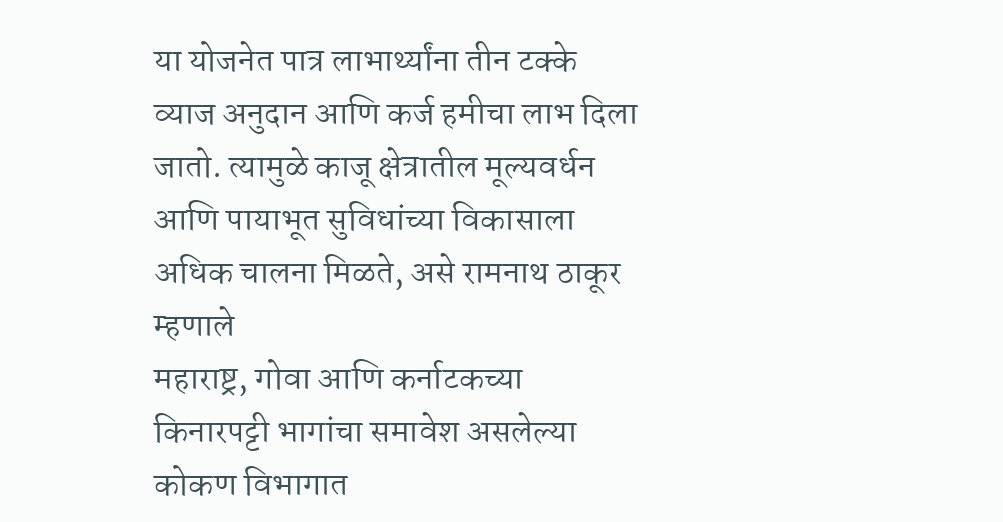या योजनेत पात्र लाभार्थ्यांना तीन टक्के व्याज अनुदान आणि कर्ज हमीचा लाभ दिला जातो. त्यामुळे काजू क्षेत्रातील मूल्यवर्धन आणि पायाभूत सुविधांच्या विकासाला अधिक चालना मिळते, असे रामनाथ ठाकूर म्हणाले
महाराष्ट्र, गोवा आणि कर्नाटकच्या किनारपट्टी भागांचा समावेश असलेल्या कोकण विभागात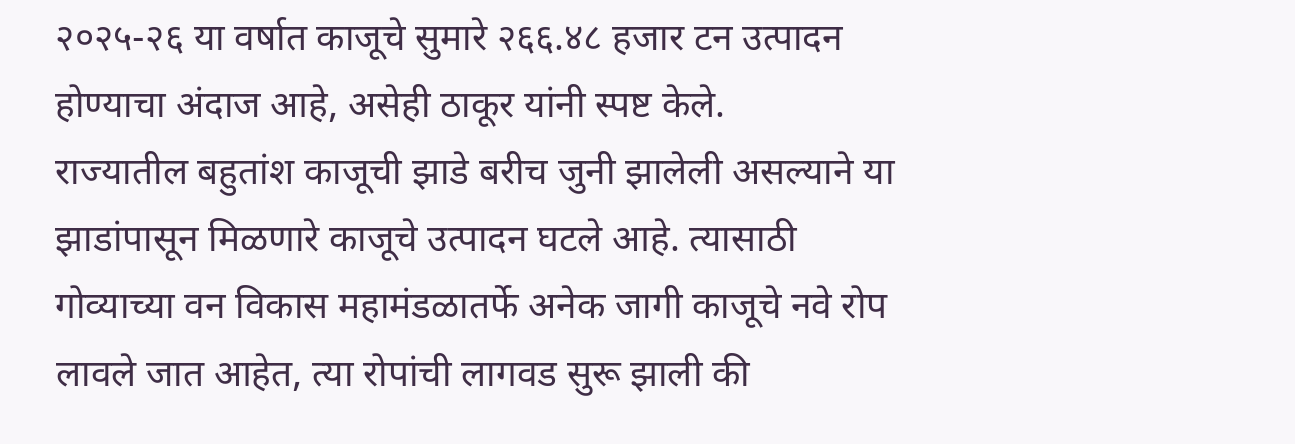२०२५-२६ या वर्षात काजूचे सुमारे २६६.४८ हजार टन उत्पादन होण्याचा अंदाज आहे, असेही ठाकूर यांनी स्पष्ट केले.
राज्यातील बहुतांश काजूची झाडे बरीच जुनी झालेली असल्याने या झाडांपासून मिळणारे काजूचे उत्पादन घटले आहे. त्यासाठी गोव्याच्या वन विकास महामंडळातर्फे अनेक जागी काजूचे नवे रोप लावले जात आहेत, त्या रोपांची लागवड सुरू झाली की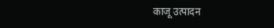काजू उत्पादन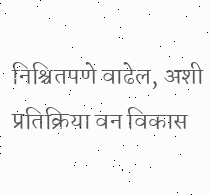निश्चितपणे वाढेल, अशी प्रतिक्रिया वन विकास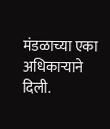मंडळाच्या एका अधिकाऱ्याने दिली.